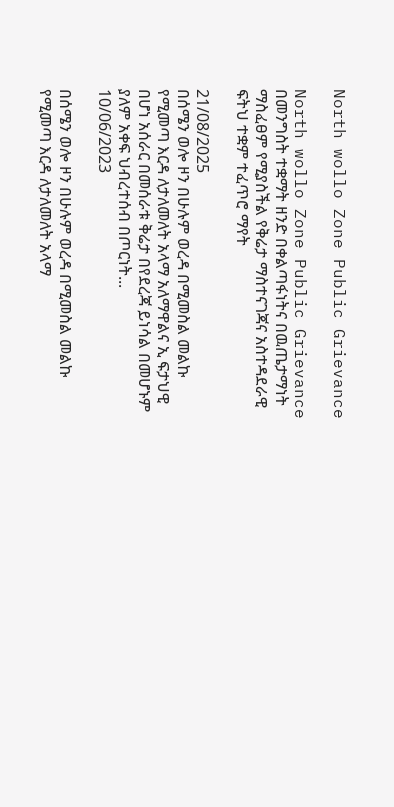North wollo Zone Public Grievance

North wollo Zone Public Grievance በመንግስት ተቋማት ዘንድ በቀልጣፋነትና በዉጤታማነት ማስፈፀም የሚያስችል የቅሬታ ማስተናገጃና አስተዳደራዊ ፍትህ ተቋም ተፈጥሮ ማየት

21/08/2025
በሰሜን ወሎ ዞን በሁሉም ወረዳ በሚመስል መልኩ የሚመጣ እርዳ ለታለመለት አላማ አለማዋልና ኢ ፍታህዊ በሆነ አሰራር በመሰራቱ ቅሬታ በየደረጃ ይነሳል በመሆኑም ያለም አቀፍ ህብረተሰብ በጦርነት...
10/06/2023

በሰሜን ወሎ ዞን በሁሉም ወረዳ በሚመስል መልኩ የሚመጣ እርዳ ለታለመለት አላማ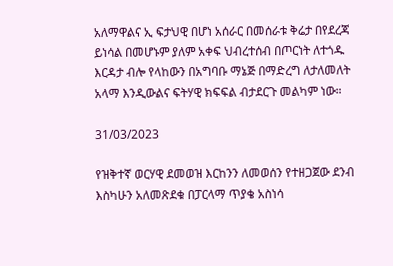አለማዋልና ኢ ፍታህዊ በሆነ አሰራር በመሰራቱ ቅሬታ በየደረጃ ይነሳል በመሆኑም ያለም አቀፍ ህብረተሰብ በጦርነት ለተጎዱ እርዳታ ብሎ የላከውን በአግባቡ ማኔጅ በማድረግ ለታለመለት አላማ እንዲውልና ፍትሃዊ ክፍፍል ብታደርጉ መልካም ነው።

31/03/2023

የዝቅተኛ ወርሃዊ ደመወዝ እርከንን ለመወሰን የተዘጋጀው ደንብ እስካሁን አለመጽደቁ በፓርላማ ጥያቄ አስነሳ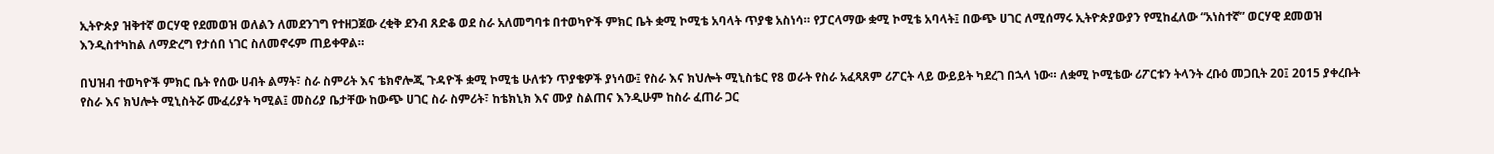ኢትዮጵያ ዝቅተኛ ወርሃዊ የደመወዝ ወለልን ለመደንገግ የተዘጋጀው ረቂቅ ደንብ ጸድቆ ወደ ስራ አለመግባቱ በተወካዮች ምክር ቤት ቋሚ ኮሚቴ አባላት ጥያቄ አስነሳ። የፓርላማው ቋሚ ኮሚቴ አባላት፤ በውጭ ሀገር ለሚሰማሩ ኢትዮጵያውያን የሚከፈለው “አነስተኛ” ወርሃዊ ደመወዝ እንዲስተካከል ለማድረግ የታሰበ ነገር ስለመኖሩም ጠይቀዋል።

በህዝብ ተወካዮች ምክር ቤት የሰው ሀብት ልማት፣ ስራ ስምሪት እና ቴክኖሎጂ ጉዳዮች ቋሚ ኮሚቴ ሁለቱን ጥያቄዎች ያነሳው፤ የስራ እና ክህሎት ሚኒስቴር የ8 ወራት የስራ አፈጻጸም ሪፖርት ላይ ውይይት ካደረገ በኋላ ነው። ለቋሚ ኮሚቴው ሪፖርቱን ትላንት ረቡዕ መጋቢት 20፤ 2015 ያቀረቡት የስራ እና ክህሎት ሚኒስትሯ ሙፈሪያት ካሚል፤ መስሪያ ቤታቸው ከውጭ ሀገር ስራ ስምሪት፣ ከቴክኒክ እና ሙያ ስልጠና እንዲሁም ከስራ ፈጠራ ጋር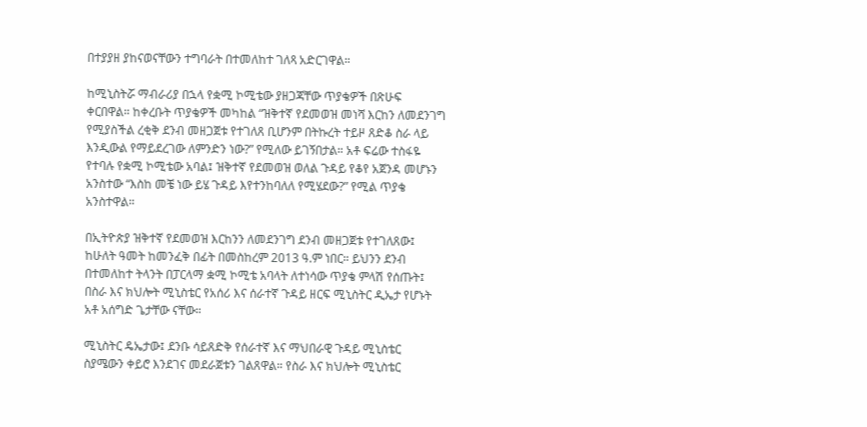በተያያዘ ያከናወናቸውን ተግባራት በተመለከተ ገለጻ አድርገዋል።

ከሚኒስትሯ ማብራሪያ በኋላ የቋሚ ኮሚቴው ያዘጋጃቸው ጥያቄዎች በጽሁፍ ቀርበዋል። ከቀረቡት ጥያቄዎች መካከል “ዝቅተኛ የደመወዝ መነሻ እርከን ለመደንገግ የሚያስችል ረቂቅ ደንብ መዘጋጀቱ የተገለጸ ቢሆንም በትኩረት ተይዞ ጸድቆ ስራ ላይ እንዲውል የማይደረገው ለምንድን ነው?” የሚለው ይገኝበታል። አቶ ፍሬው ተስፋዬ የተባሉ የቋሚ ኮሚቴው አባል፤ ዝቅተኛ የደመወዝ ወለል ጉዳይ የቆየ አጀንዳ መሆኑን አንስተው “እስከ መቼ ነው ይሄ ጉዳይ እየተንከባለለ የሚሄደው?” የሚል ጥያቄ አንስተዋል።

በኢትዮጵያ ዝቅተኛ የደመወዝ እርከንን ለመደንገግ ደንብ መዘጋጀቱ የተገለጸው፤ ከሁለት ዓመት ከመንፈቅ በፊት በመስከረም 2013 ዓ.ም ነበር። ይህንን ደንብ በተመለከተ ትላንት በፓርላማ ቋሚ ኮሚቴ አባላት ለተነሳው ጥያቄ ምላሽ የሰጡት፤ በስራ እና ክህሎት ሚኒስቴር የአሰሪ እና ሰራተኛ ጉዳይ ዘርፍ ሚኒስትር ዲኤታ የሆኑት አቶ አሰግድ ጌታቸው ናቸው።

ሚኒስትር ዴኤታው፤ ደንቡ ሳይጸድቅ የሰራተኛ እና ማህበራዊ ጉዳይ ሚኒስቴር ስያሜውን ቀይሮ እንደገና መደራጀቱን ገልጸዋል። የስራ እና ክህሎት ሚኒስቴር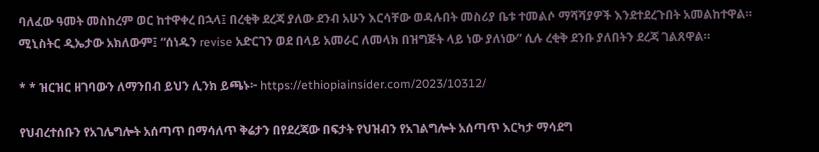ባለፈው ዓመት መስከረም ወር ከተዋቀረ በኋላ፤ በረቂቅ ደረጃ ያለው ደንብ አሁን እርሳቸው ወዳሉበት መስሪያ ቤቱ ተመልሶ ማሻሻያዎች እንደተደረጉበት አመልከተዋል። ሚኒስትር ዲኤታው አክለውም፤ “ሰነዱን revise አድርገን ወደ በላይ አመራር ለመላክ በዝግጅት ላይ ነው ያለነው” ሲሉ ረቂቅ ደንቡ ያለበትን ደረጃ ገልጸዋል።

* * ዝርዝር ዘገባውን ለማንበብ ይህን ሊንክ ይጫኑ፦ https://ethiopiainsider.com/2023/10312/

የህብረተሰቡን የአገሌግሎት አሰጣጥ በማሳለጥ ቅሬታን በየደረጃው በፍታት የህዝብን የአገልግሎት አሰጣጥ እርካታ ማሳደግ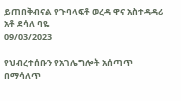ይጠበቅብናል የጉባላፍቶ ወረዳ ዋና አስተዳዳሪ አቶ ደሳለ ባዬ
09/03/2023

የህብረተሰቡን የአገሌግሎት አሰጣጥ በማሳለጥ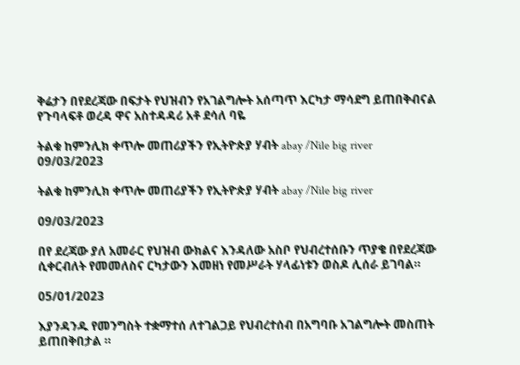ቅሬታን በየደረጃው በፍታት የህዝብን የአገልግሎት አሰጣጥ እርካታ ማሳደግ ይጠበቅብናል የጉባላፍቶ ወረዳ ዋና አስተዳዳሪ አቶ ደሳለ ባዬ

ትልቁ ከምንሊክ ቀጥሎ መጠሪያችን የኢትዮጵያ ሃብት abay /Nile big river
09/03/2023

ትልቁ ከምንሊክ ቀጥሎ መጠሪያችን የኢትዮጵያ ሃብት abay /Nile big river

09/03/2023

በየ ደረጃው ያለ አመራር የህዝብ ውክልና እንዳለው አስቦ የህብረተሰቡን ጥያቄ በየደረጃው ሲቀርብለት የመመለስና ርካታውን እመዘነ የመሥራት ሃላፊነቱን ወስዶ ሊሰራ ይገባል።

05/01/2023

እያንዳንዱ የመንግስት ተቋማተሰ ለተገልጋይ የህብረተሰብ በአግባቡ አገልግሎት መስጠት ይጠበቅበታል ።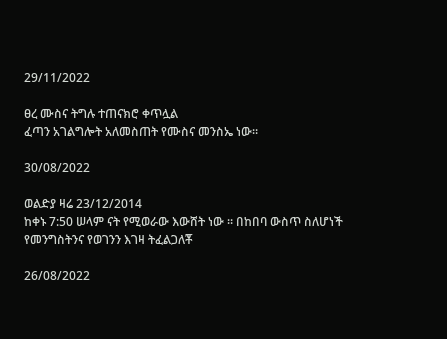29/11/2022

ፀረ ሙስና ትግሉ ተጠናክሮ ቀጥሏል
ፈጣን አገልግሎት አለመስጠት የሙስና መንስኤ ነው።

30/08/2022

ወልድያ ዛሬ 23/12/2014
ከቀኑ 7:50 ሠላም ናት የሚወራው እውሸት ነው ። በከበባ ውስጥ ስለሆነች የመንግስትንና የወገንን እገዛ ትፈልጋለቾ

26/08/2022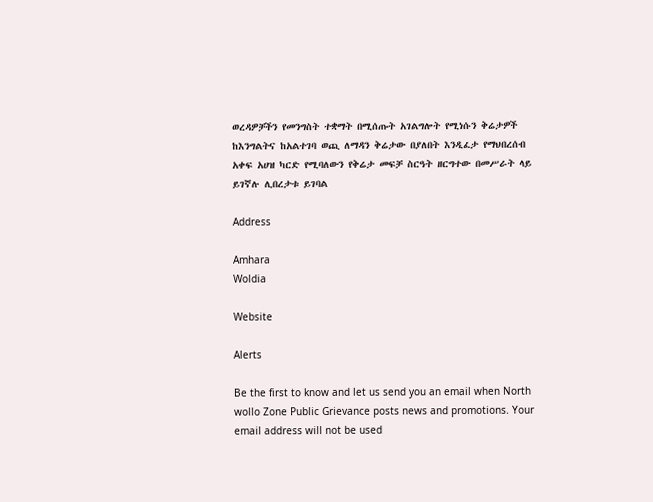ወረዳዎቻችን የመንግስት ተቋማት በሚሰጡት አገልግሎት የሚነሱን ቅሬታዎች ከእንግልትና ከአልተገባ ወጪ ለማዳን ቅሬታው በያለበት እንዲፈታ የማህበረሰብ አቀፍ አሀዝ ካርድ የሚባለውን የቅሬታ መፍቻ ስርዓት ዘርግተው በመሥራት ላይ ይገኛሉ ሊበረታቱ ይገባል

Address

Amhara
Woldia

Website

Alerts

Be the first to know and let us send you an email when North wollo Zone Public Grievance posts news and promotions. Your email address will not be used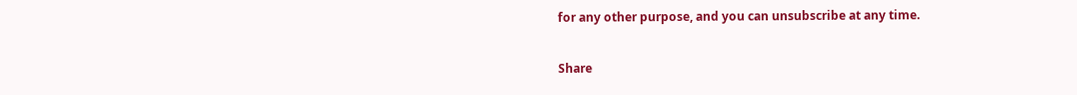for any other purpose, and you can unsubscribe at any time.

Share